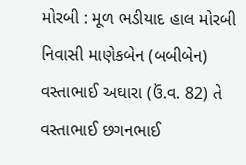મોરબી : મૂળ ભડીયાદ હાલ મોરબી નિવાસી માણેકબેન (બબીબેન) વસ્તાભાઈ અઘારા (ઉં.વ. 82) તે વસ્તાભાઈ છગનભાઈ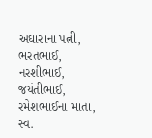અઘારાના પત્ની, ભરતભાઈ, નરશીભાઈ, જયંતીભાઈ, રમેશભાઈના માતા, સ્વ.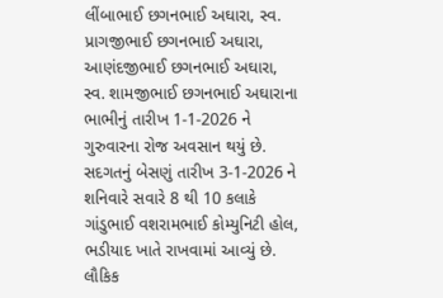લીંબાભાઈ છગનભાઈ અઘારા, સ્વ. પ્રાગજીભાઈ છગનભાઈ અઘારા, આણંદજીભાઈ છગનભાઈ અઘારા, સ્વ. શામજીભાઈ છગનભાઈ અઘારાના ભાભીનું તારીખ 1-1-2026 ને ગુરુવારના રોજ અવસાન થયું છે. સદગતનું બેસણું તારીખ 3-1-2026 ને શનિવારે સવારે 8 થી 10 કલાકે ગાંડુભાઈ વશરામભાઈ કોમ્યુનિટી હોલ, ભડીયાદ ખાતે રાખવામાં આવ્યું છે. લૌકિક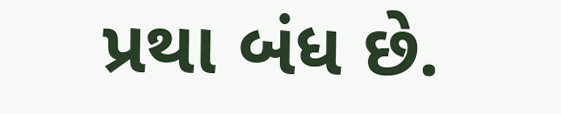પ્રથા બંધ છે.